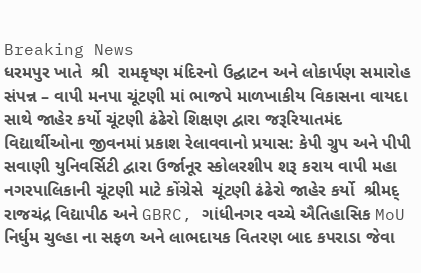Breaking News
ધરમપુર ખાતે  શ્રી  રામકૃષ્ણ મંદિરનો ઉદ્ઘાટન અને લોકાર્પણ સમારોહ સંપન્ન – વાપી મનપા ચૂંટણી માં ભાજપે માળખાકીય વિકાસના વાયદા સાથે જાહેર કર્યો ચૂંટણી ઢંઢેરો શિક્ષણ દ્વારા જરૂરિયાતમંદ વિદ્યાર્થીઓના જીવનમાં પ્રકાશ રેલાવવાનો પ્રયાસ: કેપી ગ્રુપ અને પીપી સવાણી યુનિવર્સિટી દ્વારા ઉર્જાનૂર સ્કોલરશીપ શરૂ કરાય વાપી મહા નગરપાલિકાની ચૂંટણી માટે કોંગ્રેસે  ચૂંટણી ઢંઢેરો જાહેર કર્યો  શ્રીમદ્ રાજચંદ્ર વિદ્યાપીઠ અને GBRC, ગાંધીનગર વચ્ચે ઐતિહાસિક MoU નિર્ધુમ ચુલ્હા ના સફળ અને લાભદાયક વિતરણ બાદ કપરાડા જેવા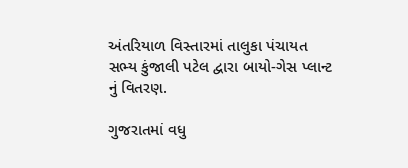અંતરિયાળ વિસ્તારમાં તાલુકા પંચાયત સભ્ય કુંજાલી પટેલ દ્વારા બાયો-ગેસ પ્લાન્ટ નું વિતરણ.

ગુજરાતમાં વધુ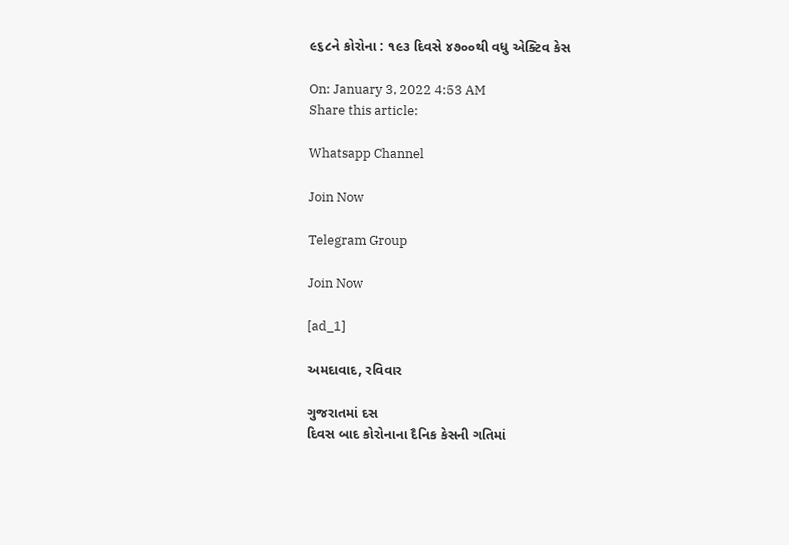૯૬૮ને કોરોના : ૧૯૩ દિવસે ૪૭૦૦થી વધુ એક્ટિવ કેસ

On: January 3, 2022 4:53 AM
Share this article:

Whatsapp Channel

Join Now

Telegram Group

Join Now

[ad_1]

અમદાવાદ, રવિવાર

ગુજરાતમાં દસ
દિવસ બાદ કોરોનાના દૈનિક કેસની ગતિમાં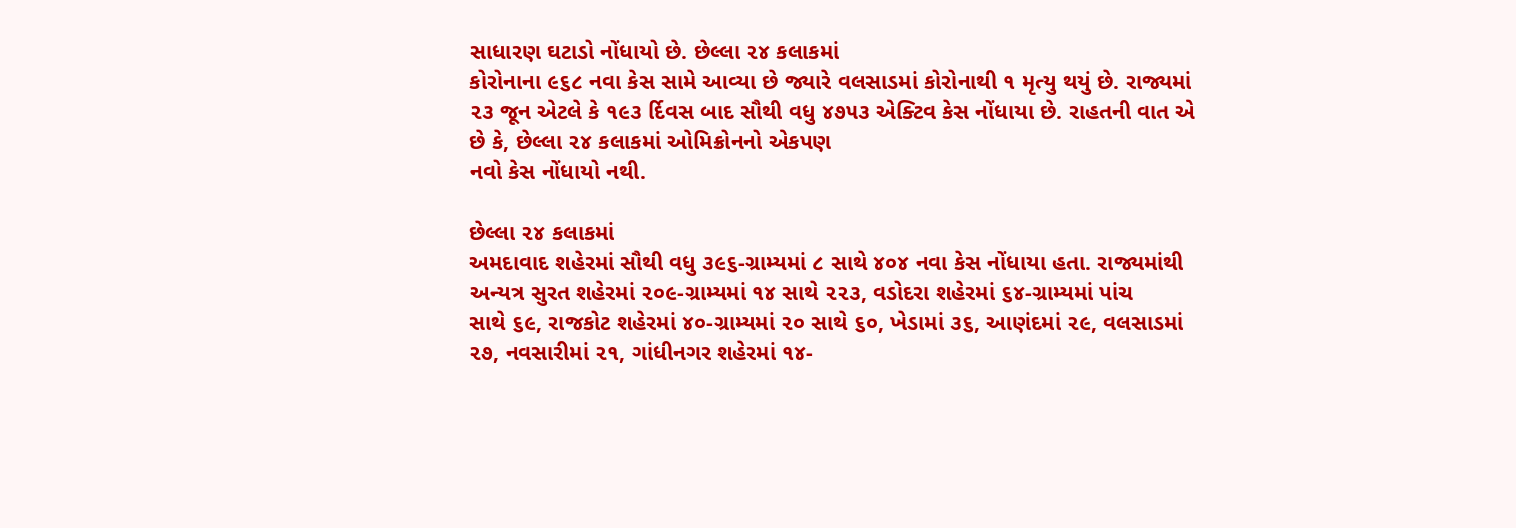સાધારણ ઘટાડો નોંધાયો છે. છેલ્લા ૨૪ કલાકમાં
કોરોનાના ૯૬૮ નવા કેસ સામે આવ્યા છે જ્યારે વલસાડમાં કોરોનાથી ૧ મૃત્યુ થયું છે. રાજ્યમાં
૨૩ જૂન એટલે કે ૧૯૩ ર્દિવસ બાદ સૌથી વધુ ૪૭૫૩ એક્ટિવ કેસ નોંધાયા છે. રાહતની વાત એ
છે કે, છેલ્લા ૨૪ કલાકમાં ઓમિક્રોનનો એકપણ
નવો કેસ નોંધાયો નથી.

છેલ્લા ૨૪ કલાકમાં
અમદાવાદ શહેરમાં સૌથી વધુ ૩૯૬-ગ્રામ્યમાં ૮ સાથે ૪૦૪ નવા કેસ નોંધાયા હતા. રાજ્યમાંથી
અન્યત્ર સુરત શહેરમાં ૨૦૯-ગ્રામ્યમાં ૧૪ સાથે ૨૨૩, વડોદરા શહેરમાં ૬૪-ગ્રામ્યમાં પાંચ
સાથે ૬૯, રાજકોટ શહેરમાં ૪૦-ગ્રામ્યમાં ૨૦ સાથે ૬૦, ખેડામાં ૩૬, આણંદમાં ૨૯, વલસાડમાં
૨૭, નવસારીમાં ૨૧, ગાંધીનગર શહેરમાં ૧૪-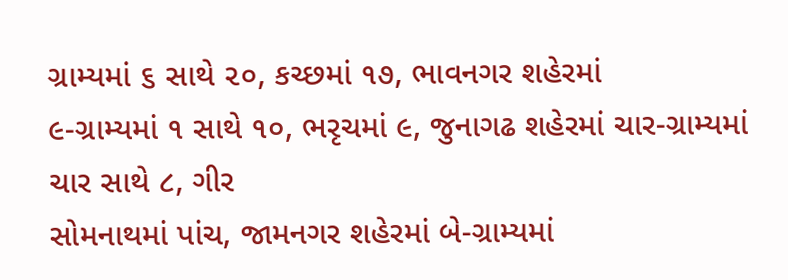ગ્રામ્યમાં ૬ સાથે ૨૦, કચ્છમાં ૧૭, ભાવનગર શહેરમાં
૯-ગ્રામ્યમાં ૧ સાથે ૧૦, ભરૃચમાં ૯, જુનાગઢ શહેરમાં ચાર-ગ્રામ્યમાં ચાર સાથે ૮, ગીર
સોમનાથમાં પાંચ, જામનગર શહેરમાં બે-ગ્રામ્યમાં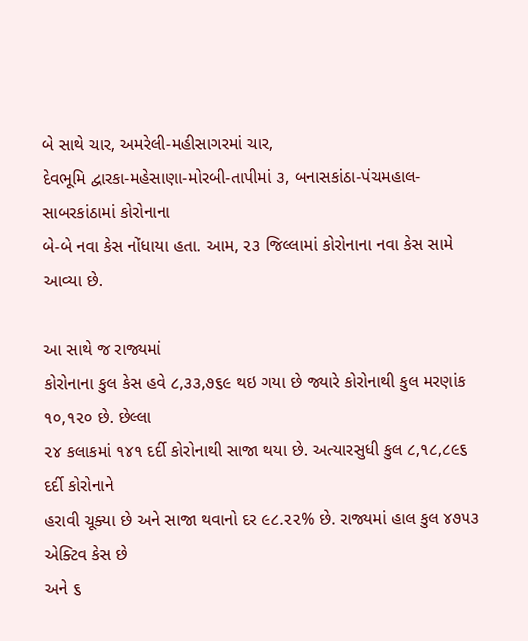બે સાથે ચાર, અમરેલી-મહીસાગરમાં ચાર,
દેવભૂમિ દ્વારકા-મહેસાણા-મોરબી-તાપીમાં ૩, બનાસકાંઠા-પંચમહાલ-સાબરકાંઠામાં કોરોનાના
બે-બે નવા કેસ નોંધાયા હતા. આમ, ૨૩ જિલ્લામાં કોરોનાના નવા કેસ સામે આવ્યા છે.

આ સાથે જ રાજ્યમાં
કોરોનાના કુલ કેસ હવે ૮,૩૩,૭૬૯ થઇ ગયા છે જ્યારે કોરોનાથી કુલ મરણાંક ૧૦,૧૨૦ છે. છેલ્લા
૨૪ કલાકમાં ૧૪૧ દર્દી કોરોનાથી સાજા થયા છે. અત્યારસુધી કુલ ૮,૧૮,૮૯૬ દર્દી કોરોનાને
હરાવી ચૂક્યા છે અને સાજા થવાનો દર ૯૮.૨૨% છે. રાજ્યમાં હાલ કુલ ૪૭૫૩ એક્ટિવ કેસ છે
અને ૬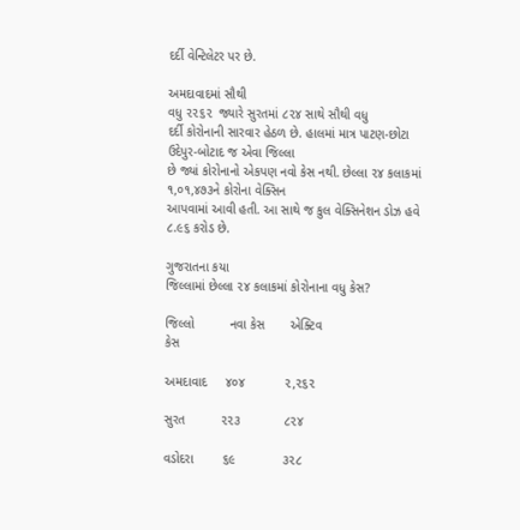દર્દી વેન્ટિલેટર પર છે.

અમદાવાદમાં સૌથી
વધુ ૨૨૬૨  જ્યારે સુરતમાં ૮૨૪ સાથે સૌથી વધુ
દર્દી કોરોનાની સારવાર હેઠળ છે. હાલમાં માત્ર પાટણ-છોટા ઉદેપુર-બોટાદ જ એવા જિલ્લા
છે જ્યાં કોરોનાનો એકપણ નવો કેસ નથી. છેલ્લા ૨૪ કલાકમાં ૧,૦૧,૪૭૩ને કોરોના વેક્સિન
આપવામાં આવી હતી. આ સાથે જ કુલ વેક્સિનેશન ડોઝ હવે ૮.૯૬ કરોડ છે.

ગુજરાતના કયા
જિલ્લામાં છેલ્લા ૨૪ કલાકમાં કોરોનાના વધુ કેસ?

જિલ્લો          નવા કેસ       એક્ટિવ
કેસ

અમદાવાદ     ૪૦૪           ૨,૨૬૨

સુરત          ૨૨૩            ૮૨૪

વડોદરા        ૬૯             ૩૨૮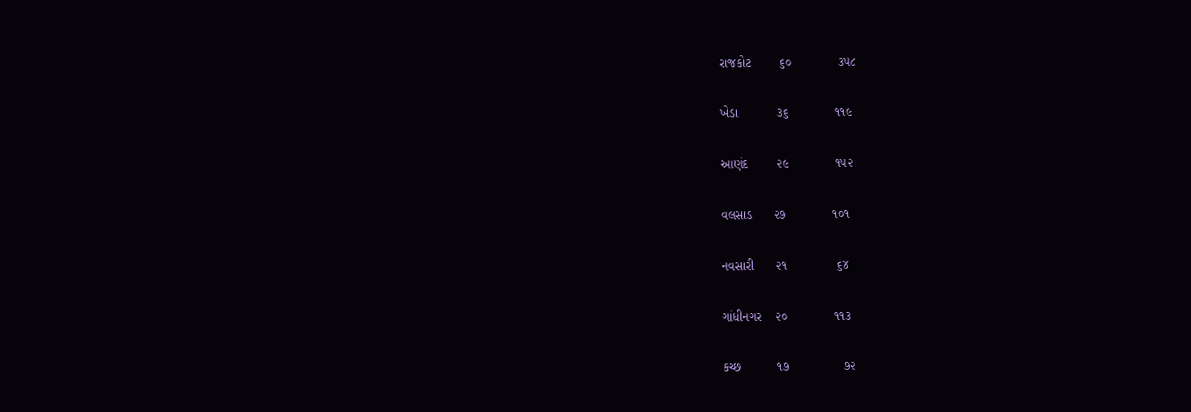રાજકોટ        ૬૦             ૩૫૮

ખેડા           ૩૬             ૧૧૯

આણંદ        ૨૯             ૧૫૨

વલસાડ      ૨૭             ૧૦૧

નવસારી      ૨૧              ૬૪

ગાંધીનગર    ૨૦             ૧૧૩

કચ્છ          ૧૭               ૭૨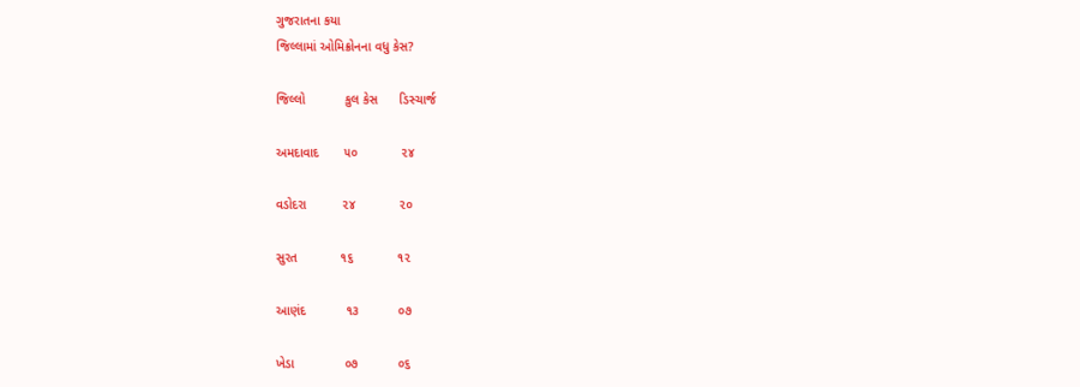ગુજરાતના કયા
જિલ્લામાં ઓમિક્રોનના વધુ કેસ?

જિલ્લો           કુલ કેસ      ડિસ્ચાર્જ

અમદાવાદ       ૫૦            ૨૪

વડોદરા          ૨૪            ૨૦

સુરત            ૧૬            ૧૨

આણંદ           ૧૩           ૦૭

ખેડા              ૦૭           ૦૬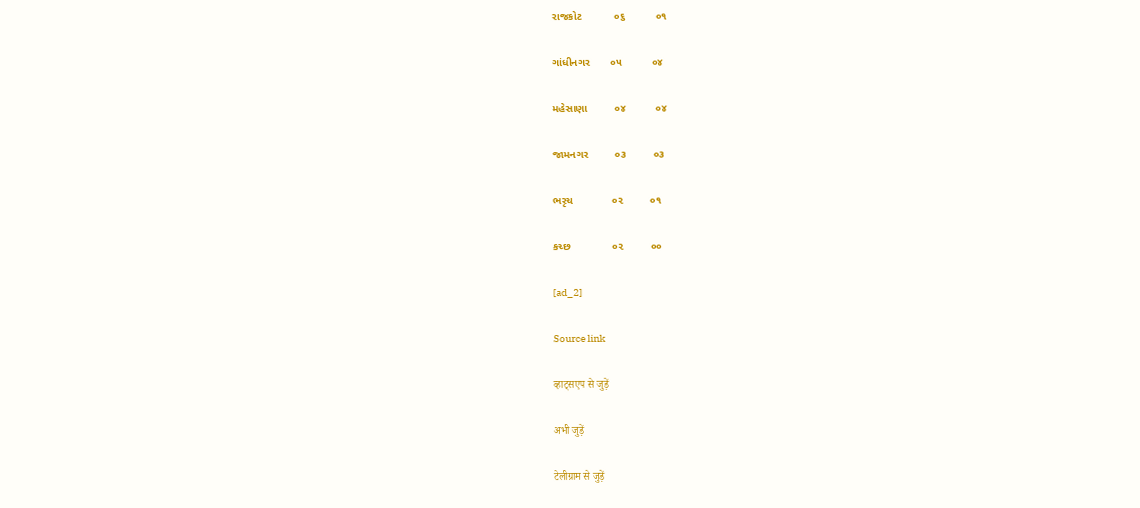રાજકોટ           ૦૬          ૦૧

ગાંધીનગર       ૦૫          ૦૪

મહેસાણા         ૦૪          ૦૪

જામનગર         ૦૩         ૦૩

ભરૃચ             ૦૨         ૦૧

કચ્છ              ૦૨         ૦૦

[ad_2]

Source link

व्हाट्सएप से जुड़ें

अभी जुड़ें

टेलीग्राम से जुड़ें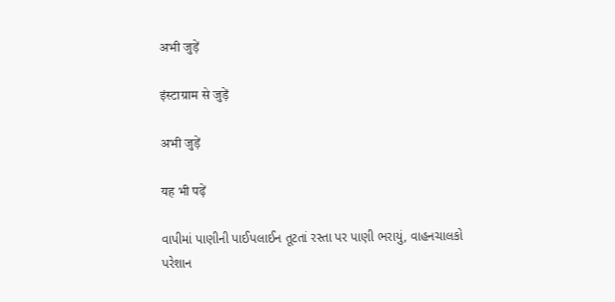अभी जुड़ें

इंस्टाग्राम से जुड़ें

अभी जुड़ें

यह भी पढ़ें

વાપીમાં પાણીની પાઈપલાઈન તૂટતાં રસ્તા પર પાણી ભરાયું, વાહનચાલકો પરેશાન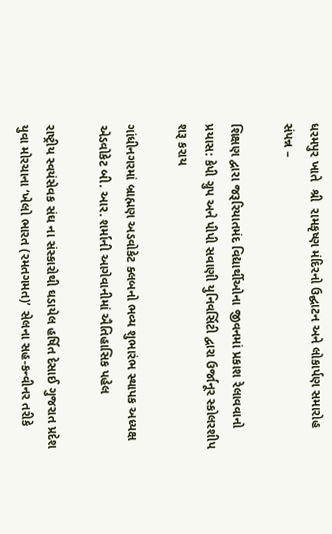ધરમપુર ખાતે  શ્રી  રામકૃષ્ણ મંદિરનો ઉદ્ઘાટન અને લોકાર્પણ સમારોહ સંપન્ન –

શિક્ષણ દ્વારા જરૂરિયાતમંદ વિદ્યાર્થીઓના જીવનમાં પ્રકાશ રેલાવવાનો પ્રયાસ: કેપી ગ્રુપ અને પીપી સવાણી યુનિવર્સિટી દ્વારા ઉર્જાનૂર સ્કોલરશીપ શરૂ કરાય

ગાંધીનગરમાં બ્રાહ્મણ અડવોકેટ ક્લબનો ભવ્ય શુભારંભ સ્થાપક અધ્યક્ષ એડવોકેટ બી. આર. શર્માની આગેવાનીમાં ઐતિહાસિક પહેલ

રાષ્ટ્રીય સ્વયંસેવક સંઘ ના સંસ્કારોથી ઘડાયેલ હર્ષિત દેસાઈ ગુજરાત પ્રદેશ યુવા મોરચાના ‘ખેલો ભારત (રમતગમત)’ સેલના સહ-કન્વીનર તરીકે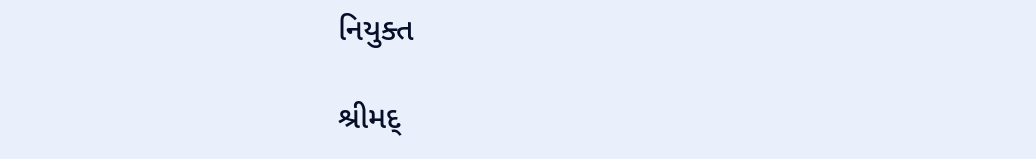નિયુક્ત

શ્રીમદ્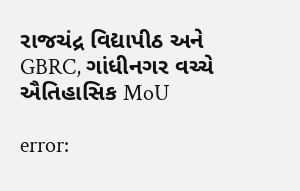રાજચંદ્ર વિદ્યાપીઠ અને GBRC, ગાંધીનગર વચ્ચે ઐતિહાસિક MoU

error: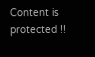Content is protected !!